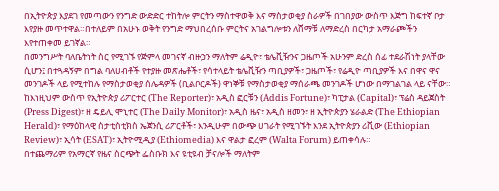በኢትዮጵያ እያደገ የመጣውን የንግድ ውድድር ተከትሎ ምርትን ማስተዋወቅ እና ማስታወቂያ ስራዎች በገበያው ውስጥ እጅግ ከፍተኛ ቦታ እየያዙ መጥተዋል።በተለይም በአሁኑ ወቅት የንግድ ማህበረሰቡ ምርትና አገልግሎቱን ለሸማቹ ለማድረስ በርካታ አማራጮችን እየተጠቀመ ይገኛል።
በመንግሥት ባለቤትነት ስር የሚገኙ የጅምላ መገናኛ ብዙኃን ማለትም ሬዲዮ፣ ቴሌቪዥንና ጋዜጦች አሁንም ድረስ ሰፊ ተደራሽነት ያላቸው ሲሆን፤ በተጓዳኝም በግል ባለሀብቶች የተያዙ መጽሔቶች፣ የሳተላይት ቴሌቪዥን ጣቢያዎች፣ ጋዜጦች፣ የሬዲዮ ጣቢያዎች እና በዋና ዋና መንገዶች ላይ የሚተከሉ የማስታወቂያ ሰሌዳዎች (ቢልቦርዶች) ዋነኞቹ የማስታወቂያ ማሰራጫ መንገዶች ሆነው በማገልገል ላይ ናቸው።
ከእነዚህም ውስጥ የኢትዮጵያ ሪፖርተር (The Reporter)፣ አዲስ ፎርቹን (Addis Fortune)፣ ካፒታል (Capital)፣ ፕሬስ ዳይጀስት (Press Digest)፣ ዘ ዴይሊ ሞኒተር (The Daily Monitor)፣ አዲስ ዜና፣ አዲስ ዘመን፣ ዘ ኢትዮጵያን ሄራልድ (The Ethiopian Herald)፣ የማዕከላዊ ስታቲስቲክስ ኤጀንሲ ሪፖርቶች፣ እንዲሁም በውጭ ሀገራት የሚገኙት እንደ ኢትዮጵያን ሪቪው (Ethiopian Review)፣ ኢሳት (ESAT)፣ ኢትዮሚዲያ (Ethiomedia) እና ዋልታ ፎረም (Walta Forum) ይጠቀሳሉ።
በተጨማሪም የአማርኛ የዜና ስርጭት ፌስቡክ እና ዩቲዩብ ቻናሎች ማለትም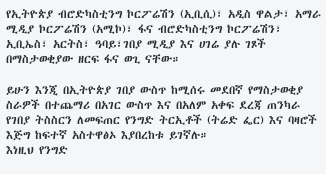የኢትዮጵያ ብሮድካስቲንግ ኮርፖሬሽን (ኢቢሲ)፣ አዲስ ዋልታ፣ አማራ ሚዲያ ኮርፖሬሽን (አሚኮ)፣ ፋና ብሮድካስቲንግ ኮርፖሬሽን፣ ኢቢኤስ፣ አርትስ፣ ዓባይ፣ገበያ ሚዲያ እና ሀገሬ ያሉ ገጾች በማስታወቂያው ዘርፍ ፋና ወጊ ናቸው።

ይሁን እንጂ በኢትዮጵያ ገበያ ውስጥ ከሚሰሩ መደበኛ የማስታወቂያ ስራዎች በተጨማሪ በአገር ውስጥ እና በአለም አቀፍ ደረጃ ጠንካራ የገበያ ትስስርን ለመፍጠር የንግድ ትርኢቶች (ትሬድ ፌር) እና ባዛሮች እጅግ ከፍተኛ አስተዋፅኦ እያበረከቱ ይገኛሉ።
እነዚህ የንግድ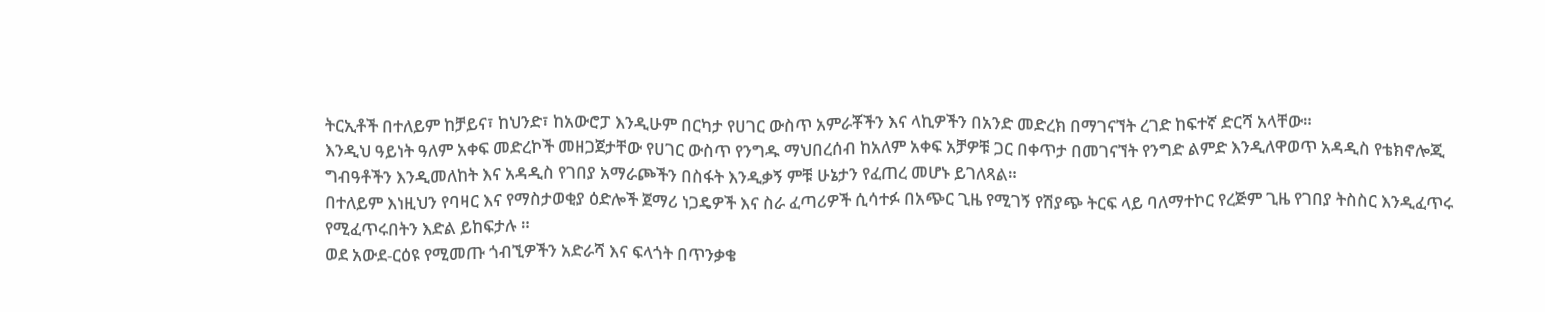ትርኢቶች በተለይም ከቻይና፣ ከህንድ፣ ከአውሮፓ እንዲሁም በርካታ የሀገር ውስጥ አምራቾችን እና ላኪዎችን በአንድ መድረክ በማገናኘት ረገድ ከፍተኛ ድርሻ አላቸው።
እንዲህ ዓይነት ዓለም አቀፍ መድረኮች መዘጋጀታቸው የሀገር ውስጥ የንግዱ ማህበረሰብ ከአለም አቀፍ አቻዎቹ ጋር በቀጥታ በመገናኘት የንግድ ልምድ እንዲለዋወጥ አዳዲስ የቴክኖሎጂ ግብዓቶችን እንዲመለከት እና አዳዲስ የገበያ አማራጮችን በስፋት እንዲቃኝ ምቹ ሁኔታን የፈጠረ መሆኑ ይገለጻል።
በተለይም እነዚህን የባዛር እና የማስታወቂያ ዕድሎች ጀማሪ ነጋዴዎች እና ስራ ፈጣሪዎች ሲሳተፉ በአጭር ጊዜ የሚገኝ የሽያጭ ትርፍ ላይ ባለማተኮር የረጅም ጊዜ የገበያ ትስስር እንዲፈጥሩ የሚፈጥሩበትን እድል ይከፍታሉ ።
ወደ አውደ-ርዕዩ የሚመጡ ጎብኚዎችን አድራሻ እና ፍላጎት በጥንቃቄ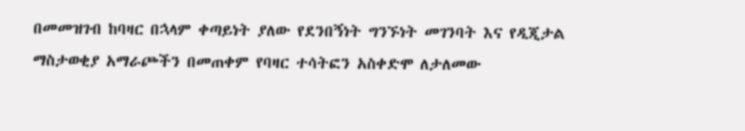በመመዝገብ ከባዛር በኋላም ቀጣይነት ያለው የደንበኝነት ግንኙነት መገንባት እና የዲጂታል ማስታወቂያ አማራጮችን በመጠቀም የባዛር ተሳትፎን አስቀድሞ ለታለመው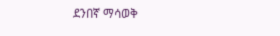ደንበኛ ማሳወቅ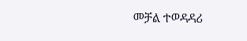መቻል ተወዳዳሪ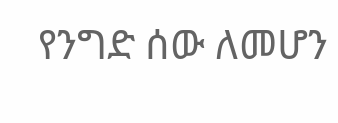የንግድ ሰው ለመሆን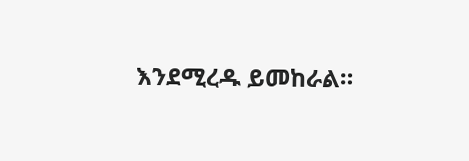እንደሚረዱ ይመከራል።